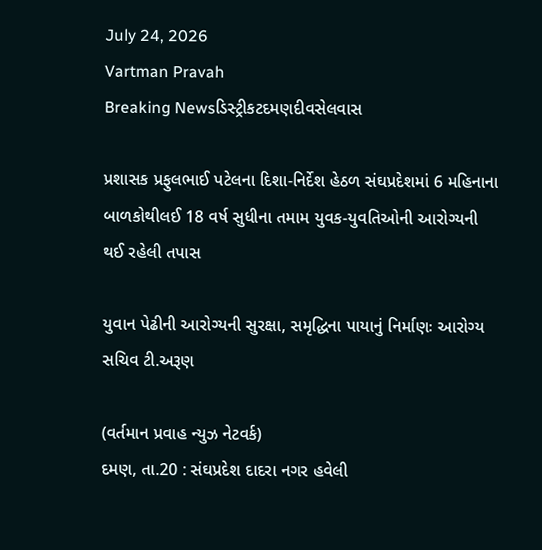July 24, 2026
Vartman Pravah
Breaking Newsડિસ્ટ્રીકટદમણદીવસેલવાસ

પ્રશાસક પ્રફુલભાઈ પટેલના દિશા-નિર્દેશ હેઠળ સંઘપ્રદેશમાં 6 મહિનાના બાળકોથીલઈ 18 વર્ષ સુધીના તમામ યુવક-યુવતિઓની આરોગ્‍યની થઈ રહેલી તપાસ

યુવાન પેઢીની આરોગ્‍યની સુરક્ષા, સમૃદ્ધિના પાયાનું નિર્માણઃ આરોગ્‍ય સચિવ ટી.અરૂણ

(વર્તમાન પ્રવાહ ન્‍યુઝ નેટવર્ક)
દમણ, તા.20 : સંઘપ્રદેશ દાદરા નગર હવેલી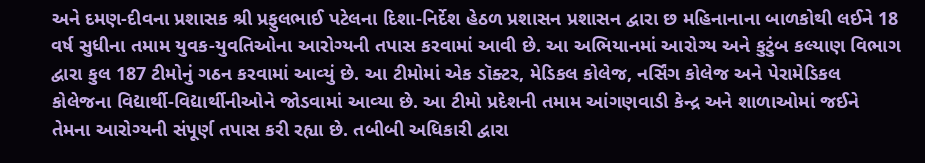અને દમણ-દીવના પ્રશાસક શ્રી પ્રફુલભાઈ પટેલના દિશા-નિર્દેશ હેઠળ પ્રશાસન પ્રશાસન દ્વારા છ મહિનાનાના બાળકોથી લઈને 18 વર્ષ સુધીના તમામ યુવક-યુવતિઓના આરોગ્‍યની તપાસ કરવામાં આવી છે. આ અભિયાનમાં આરોગ્‍ય અને કુટુંબ કલ્‍યાણ વિભાગ દ્વારા કુલ 187 ટીમોનું ગઠન કરવામાં આવ્‍યું છે. આ ટીમોમાં એક ડૉક્‍ટર, મેડિકલ કોલેજ, નર્સિંગ કોલેજ અને પેરામેડિકલ કોલેજના વિદ્યાર્થી-વિદ્યાર્થીનીઓને જોડવામાં આવ્‍યા છે. આ ટીમો પ્રદેશની તમામ આંગણવાડી કેન્‍દ્ર અને શાળાઓમાં જઈને તેમના આરોગ્‍યની સંપૂર્ણ તપાસ કરી રહ્યા છે. તબીબી અધિકારી દ્વારા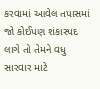કરવામાં આવેલ તપાસમાં જો કોઈપણ શંકાસ્‍પદ લાગે તો તેમને વધુ સારવાર માટે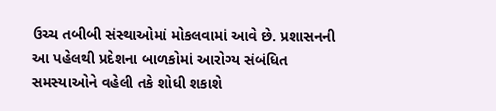ઉચ્‍ચ તબીબી સંસ્‍થાઓમાં મોકલવામાં આવે છે. પ્રશાસનની આ પહેલથી પ્રદેશના બાળકોમાં આરોગ્‍ય સંબંધિત સમસ્‍યાઓને વહેલી તકે શોધી શકાશે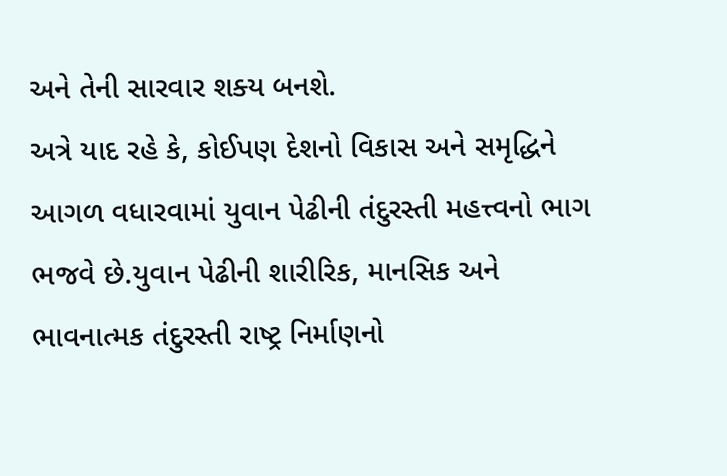અને તેની સારવાર શક્‍ય બનશે.
અત્રે યાદ રહે કે, કોઈપણ દેશનો વિકાસ અને સમૃદ્ધિને આગળ વધારવામાં યુવાન પેઢીની તંદુરસ્‍તી મહત્ત્વનો ભાગ ભજવે છે.યુવાન પેઢીની શારીરિક, માનસિક અને ભાવનાત્‍મક તંદુરસ્‍તી રાષ્‍ટ્ર નિર્માણનો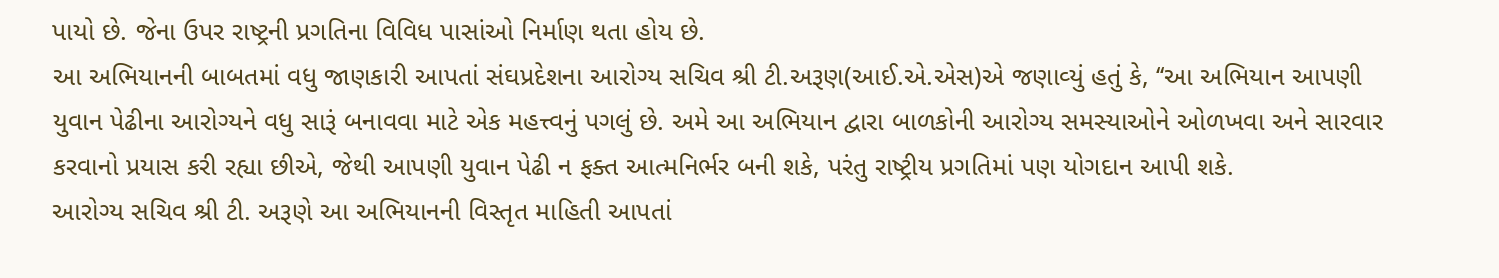પાયો છે. જેના ઉપર રાષ્‍ટ્રની પ્રગતિના વિવિધ પાસાંઓ નિર્માણ થતા હોય છે.
આ અભિયાનની બાબતમાં વધુ જાણકારી આપતાં સંઘપ્રદેશના આરોગ્‍ય સચિવ શ્રી ટી.અરૂણ(આઈ.એ.એસ)એ જણાવ્‍યું હતું કે, ‘‘આ અભિયાન આપણી યુવાન પેઢીના આરોગ્‍યને વધુ સારૂં બનાવવા માટે એક મહત્ત્વનું પગલું છે. અમે આ અભિયાન દ્વારા બાળકોની આરોગ્‍ય સમસ્‍યાઓને ઓળખવા અને સારવાર કરવાનો પ્રયાસ કરી રહ્યા છીએ, જેથી આપણી યુવાન પેઢી ન ફક્‍ત આત્‍મનિર્ભર બની શકે, પરંતુ રાષ્‍ટ્રીય પ્રગતિમાં પણ યોગદાન આપી શકે.
આરોગ્‍ય સચિવ શ્રી ટી. અરૂણે આ અભિયાનની વિસ્‍તૃત માહિતી આપતાં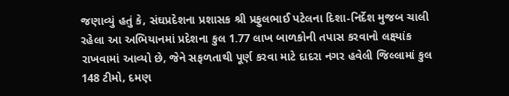જણાવ્‍યું હતું કે, સંઘપ્રદેશના પ્રશાસક શ્રી પ્રફુલભાઈ પટેલના દિશા-નિર્દેશ મુજબ ચાલી રહેલા આ અભિયાનમાં પ્રદેશના કુલ 1.77 લાખ બાળકોની તપાસ કરવાનો લક્ષ્યાંક રાખવામાં આવ્‍યો છે, જેને સફળતાથી પૂર્ણ કરવા માટે દાદરા નગર હવેલી જિલ્લામાં કુલ 148 ટીમો, દમણ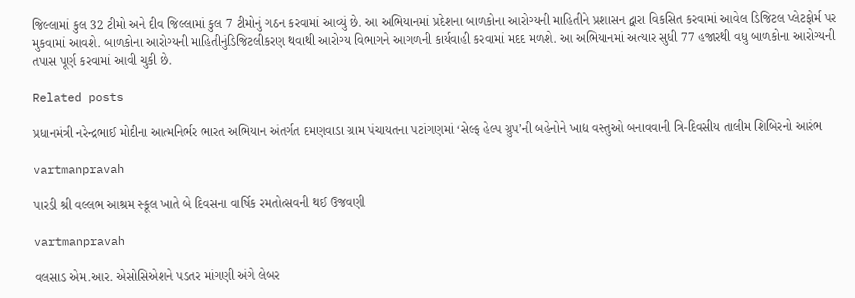જિલ્લામાં કુલ 32 ટીમો અને દીવ જિલ્લામાં કુલ 7 ટીમોનું ગઠન કરવામાં આવ્‍યું છે. આ અભિયાનમાં પ્રદેશના બાળકોના આરોગ્‍યની માહિતીને પ્રશાસન દ્વારા વિકસિત કરવામાં આવેલ ડિજિટલ પ્‍લેટફોર્મ પર મુકવામાં આવશે. બાળકોના આરોગ્‍યની માહિતીનુંડિજિટલીકરણ થવાથી આરોગ્‍ય વિભાગને આગળની કાર્યવાહી કરવામાં મદદ મળશે. આ અભિયાનમાં અત્‍યાર સુધી 77 હજારથી વધુ બાળકોના આરોગ્‍યની તપાસ પૂર્ણ કરવામાં આવી ચુકી છે.

Related posts

પ્રધાનમંત્રી નરેન્‍દ્રભાઈ મોદીના આત્‍મનિર્ભર ભારત અભિયાન અંતર્ગત દમણવાડા ગ્રામ પંચાયતના પટાંગણમાં ‘સેલ્‍ફ હેલ્‍પ ગ્રુપ’ની બહેનોને ખાદ્ય વસ્‍તુઓ બનાવવાની ત્રિ-દિવસીય તાલીમ શિબિરનો આરંભ

vartmanpravah

પારડી શ્રી વલ્લભ આશ્રમ સ્‍કૂલ ખાતે બે દિવસના વાર્ષિક રમતોત્‍સવની થઈ ઉજવણી

vartmanpravah

વલસાડ એમ.આર. એસોસિએશને પડતર માંગણી અંગે લેબર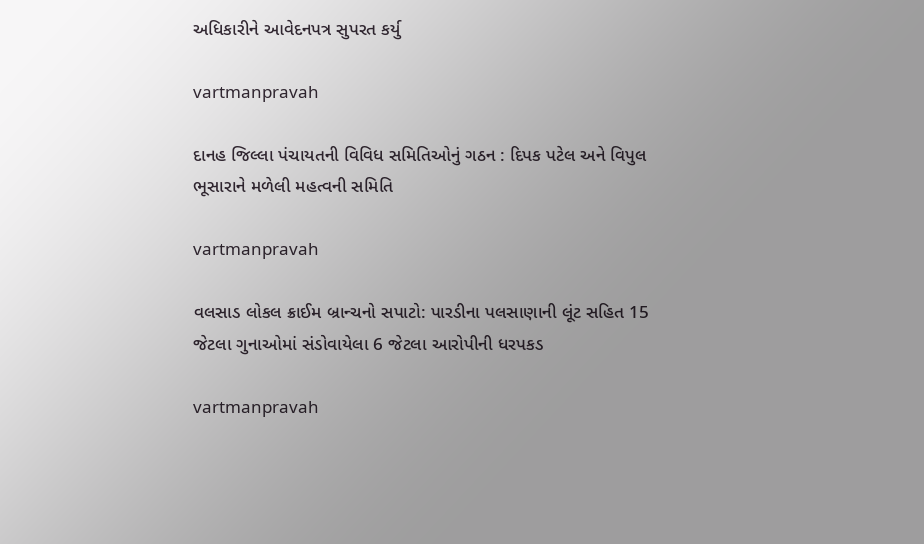અધિકારીને આવેદનપત્ર સુપરત કર્યુ

vartmanpravah

દાનહ જિલ્લા પંચાયતની વિવિધ સમિતિઓનું ગઠન : દિપક પટેલ અને વિપુલ ભૂસારાને મળેલી મહત્‍વની સમિતિ

vartmanpravah

વલસાડ લોકલ ક્રાઈમ બ્રાન્‍ચનો સપાટો: પારડીના પલસાણાની લૂંટ સહિત 15 જેટલા ગુનાઓમાં સંડોવાયેલા 6 જેટલા આરોપીની ધરપકડ

vartmanpravah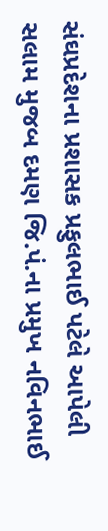સંઘપ્રદેશના પ્રશાસક પ્રફુલભાઈ પટેલે આપેલી સલામ મુજબ દમણ જિ.પં.ના પ્રમુખ નવિનભાઈ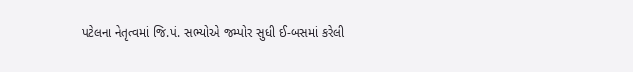પટેલના નેતૃત્‍વમાં જિ.પં. સભ્‍યોએ જમ્‍પોર સુધી ઈ-બસમાં કરેલી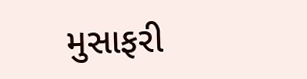મુસાફરી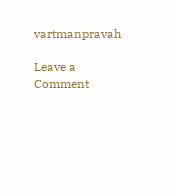vartmanpravah

Leave a Comment